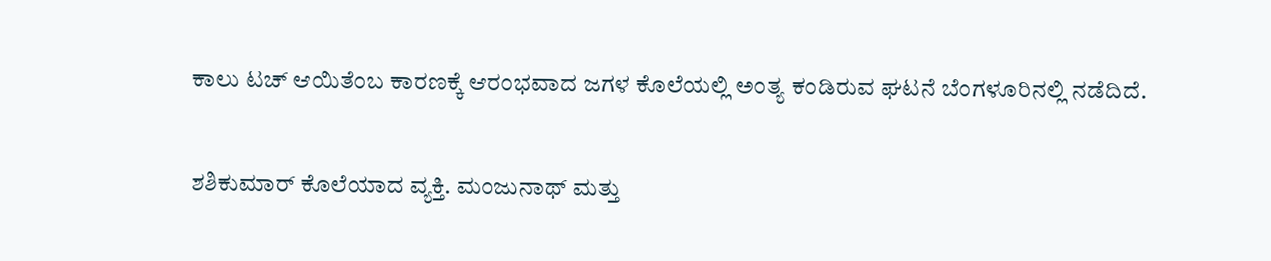ಕಾಲು ಟಚ್ ಆಯಿತೆಂಬ ಕಾರಣಕ್ಕೆ ಆರಂಭವಾದ ಜಗಳ ಕೊಲೆಯಲ್ಲಿ ಅಂತ್ಯ ಕಂಡಿರುವ ಘಟನೆ ಬೆಂಗಳೂರಿನಲ್ಲಿ ನಡೆದಿದೆ.

ಶಶಿಕುಮಾರ್ ಕೊಲೆಯಾದ ವ್ಯಕ್ತಿ. ಮಂಜುನಾಥ್ ಮತ್ತು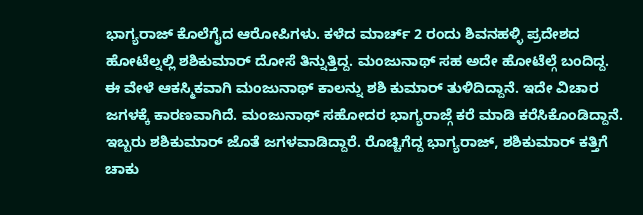ಭಾಗ್ಯರಾಜ್ ಕೊಲೆಗೈದ ಆರೋಪಿಗಳು. ಕಳೆದ ಮಾರ್ಚ್ 2 ರಂದು ಶಿವನಹಳ್ಳಿ ಪ್ರದೇಶದ ಹೋಟೆಲ್ನಲ್ಲಿ ಶಶಿಕುಮಾರ್ ದೋಸೆ ತಿನ್ನುತ್ತಿದ್ದ. ಮಂಜುನಾಥ್ ಸಹ ಅದೇ ಹೋಟೆಲ್ಗೆ ಬಂದಿದ್ದ. ಈ ವೇಳೆ ಆಕಸ್ಮಿಕವಾಗಿ ಮಂಜುನಾಥ್ ಕಾಲನ್ನು ಶಶಿ ಕುಮಾರ್ ತುಳಿದಿದ್ದಾನೆ. ಇದೇ ವಿಚಾರ ಜಗಳಕ್ಕೆ ಕಾರಣವಾಗಿದೆ. ಮಂಜುನಾಥ್ ಸಹೋದರ ಭಾಗ್ಯರಾಜ್ಗೆ ಕರೆ ಮಾಡಿ ಕರೆಸಿಕೊಂಡಿದ್ದಾನೆ. ಇಬ್ಬರು ಶಶಿಕುಮಾರ್ ಜೊತೆ ಜಗಳವಾಡಿದ್ದಾರೆ. ರೊಚ್ಚಿಗೆದ್ದ ಭಾಗ್ಯರಾಜ್, ಶಶಿಕುಮಾರ್ ಕತ್ತಿಗೆ ಚಾಕು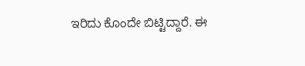ಇರಿದು ಕೊಂದೇ ಬಿಟ್ಟಿದ್ದಾರೆ. ಈ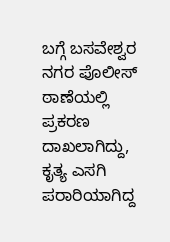ಬಗ್ಗೆ ಬಸವೇಶ್ವರ ನಗರ ಪೊಲೀಸ್ ಠಾಣೆಯಲ್ಲಿ ಪ್ರಕರಣ ದಾಖಲಾಗಿದ್ದು, ಕೃತ್ಯ ಎಸಗಿ ಪರಾರಿಯಾಗಿದ್ದ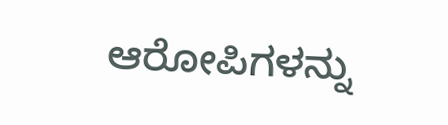ಆರೋಪಿಗಳನ್ನು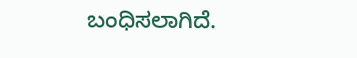ಬಂಧಿಸಲಾಗಿದೆ.